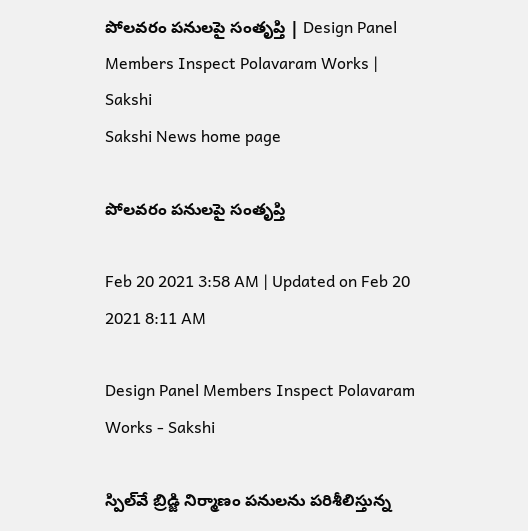పోలవరం పనులపై సంతృప్తి | Design Panel Members Inspect Polavaram Works | Sakshi
Sakshi News home page

పోలవరం పనులపై సంతృప్తి

Feb 20 2021 3:58 AM | Updated on Feb 20 2021 8:11 AM

Design Panel Members Inspect Polavaram Works - Sakshi

స్పిల్‌వే బ్రిడ్జి నిర్మాణం పనులను పరిశీలిస్తున్న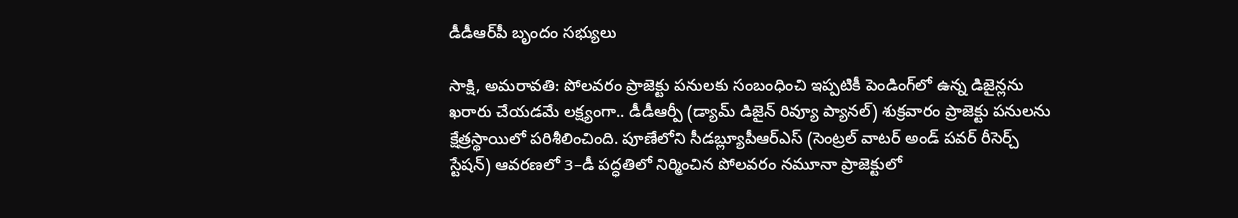డీడీఆర్‌పీ బృందం సభ్యులు

సాక్షి, అమరావతి‌: పోలవరం ప్రాజెక్టు పనులకు సంబంధించి ఇప్పటికీ పెండింగ్‌లో ఉన్న డిజైన్లను ఖరారు చేయడమే లక్ష్యంగా.. డీడీఆర్పీ (డ్యామ్‌ డిజైన్‌ రివ్యూ ప్యానల్‌) శుక్రవారం ప్రాజెక్టు పనులను క్షేత్రస్థాయిలో పరిశీలించింది. పూణేలోని సీడబ్ల్యూపీఆర్‌ఎస్‌ (సెంట్రల్‌ వాటర్‌ అండ్‌ పవర్‌ రీసెర్చ్‌ స్టేషన్‌) ఆవరణలో 3–డీ పద్ధతిలో నిర్మించిన పోలవరం నమూనా ప్రాజెక్టులో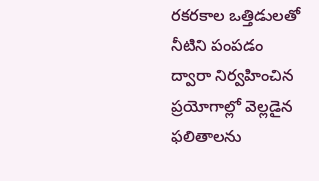రకరకాల ఒత్తిడులతో నీటిని పంపడం ద్వారా నిర్వహించిన ప్రయోగాల్లో వెల్లడైన ఫలితాలను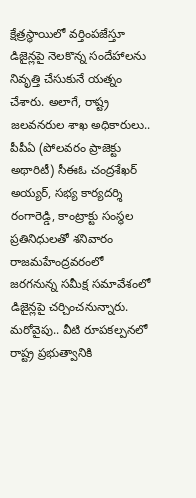క్షేత్రస్థాయిలో వర్తింపజేస్తూ డిజైన్లపై నెలకొన్న సందేహాలను నివృత్తి చేసుకునే యత్నం చేశారు. అలాగే, రాష్ట్ర జలవనరుల శాఖ అధికారులు.. పీపీఏ (పోలవరం ప్రాజెక్టు అథారిటీ) సీఈఓ చంద్రశేఖర్‌ అయ్యర్, సభ్య కార్యదర్శి రంగారెడ్డి, కాంట్రాక్టు సంస్థల ప్రతినిధులతో శనివారం రాజమహేంద్రవరంలో జరగనున్న సమీక్ష సమావేశంలో డిజైన్లపై చర్చించనున్నారు. మరోవైపు.. వీటి రూపకల్పనలో రాష్ట్ర ప్రభుత్వానికి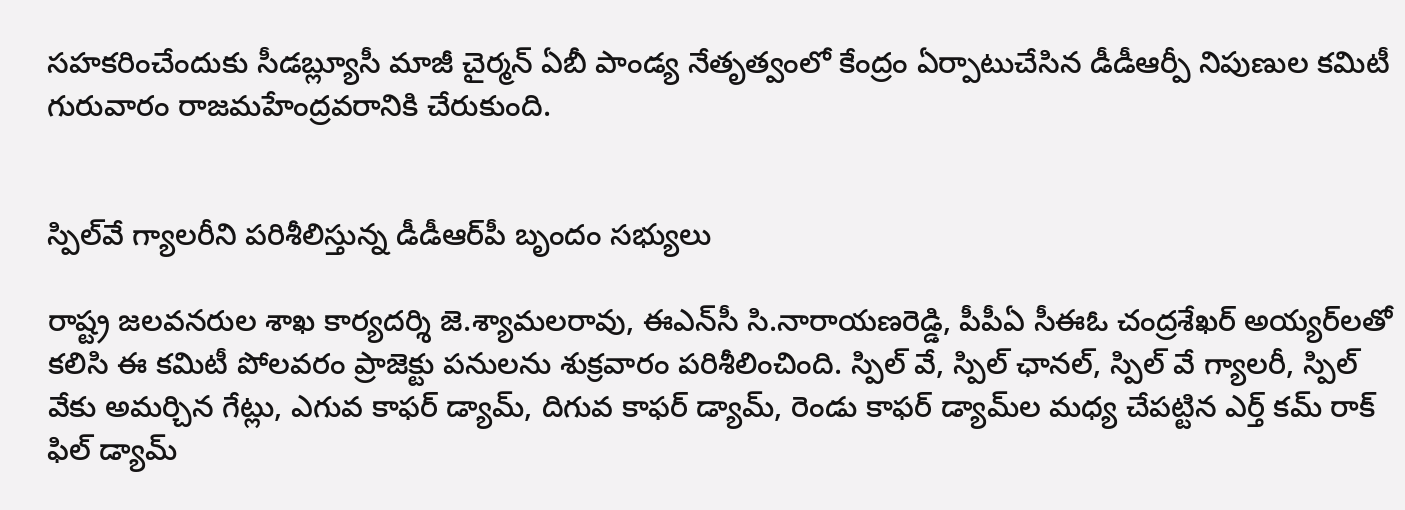సహకరించేందుకు సీడబ్ల్యూసీ మాజీ చైర్మన్‌ ఏబీ పాండ్య నేతృత్వంలో కేంద్రం ఏర్పాటుచేసిన డీడీఆర్పీ నిపుణుల కమిటీ గురువారం రాజమహేంద్రవరానికి చేరుకుంది.


స్పిల్‌వే గ్యాలరీని పరిశీలిస్తున్న డీడీఆర్‌పీ బృందం సభ్యులు

రాష్ట్ర జలవనరుల శాఖ కార్యదర్శి జె.శ్యామలరావు, ఈఎన్‌సీ సి.నారాయణరెడ్డి, పీపీఏ సీఈఓ చంద్రశేఖర్‌ అయ్యర్‌లతో కలిసి ఈ కమిటీ పోలవరం ప్రాజెక్టు పనులను శుక్రవారం పరిశీలించింది. స్పిల్‌ వే, స్పిల్‌ ఛానల్, స్పిల్‌ వే గ్యాలరీ, స్పిల్‌ వేకు అమర్చిన గేట్లు, ఎగువ కాఫర్‌ డ్యామ్, దిగువ కాఫర్‌ డ్యామ్, రెండు కాఫర్‌ డ్యామ్‌ల మధ్య చేపట్టిన ఎర్త్‌ కమ్‌ రాక్‌ ఫిల్‌ డ్యామ్‌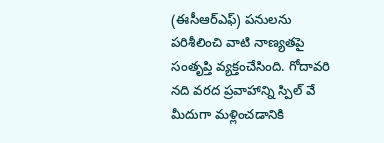(ఈసీఆర్‌ఎఫ్‌) పనులను పరిశీలించి వాటి నాణ్యతపై సంతృప్తి వ్యక్తంచేసింది. గోదావరి నది వరద ప్రవాహాన్ని స్పిల్‌ వే మీదుగా మళ్లించడానికి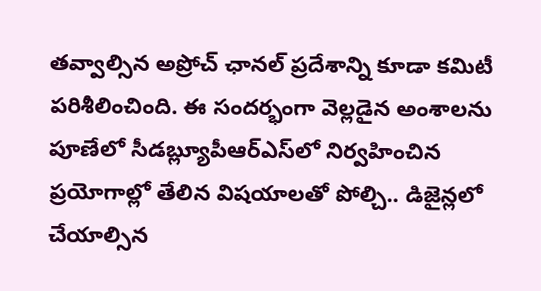తవ్వాల్సిన అప్రోచ్‌ ఛానల్‌ ప్రదేశాన్ని కూడా కమిటీ పరిశీలించింది. ఈ సందర్భంగా వెల్లడైన అంశాలను పూణేలో సీడబ్ల్యూపీఆర్‌ఎస్‌లో నిర్వహించిన ప్రయోగాల్లో తేలిన విషయాలతో పోల్చి.. డిజైన్లలో చేయాల్సిన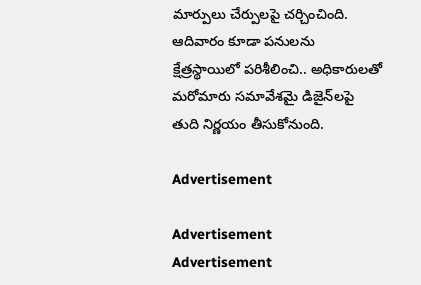మార్పులు చేర్పులపై చర్చించింది. ఆదివారం కూడా పనులను క్షేత్రస్థాయిలో పరిశీలించి.. అధికారులతో మరోమారు సమావేశమై డిజైన్‌లపై తుది నిర్ణయం తీసుకోనుంది.

Advertisement

Advertisement
Advertisement